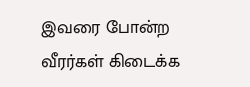இவரை போன்ற வீரர்கள் கிடைக்க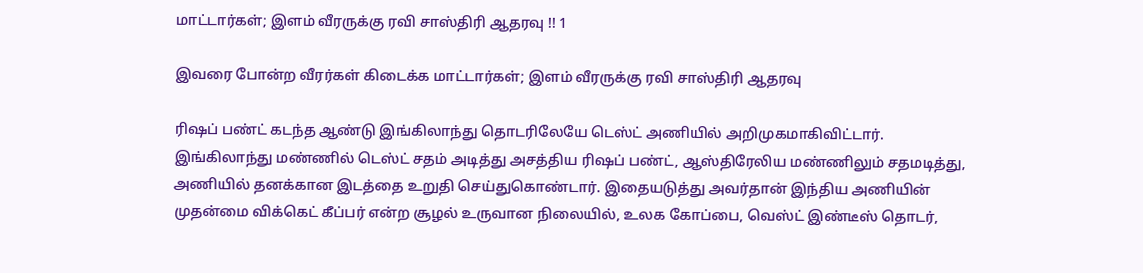மாட்டார்கள்; இளம் வீரருக்கு ரவி சாஸ்திரி ஆதரவு !! 1

இவரை போன்ற வீரர்கள் கிடைக்க மாட்டார்கள்; இளம் வீரருக்கு ரவி சாஸ்திரி ஆதரவு

ரிஷப் பண்ட் கடந்த ஆண்டு இங்கிலாந்து தொடரிலேயே டெஸ்ட் அணியில் அறிமுகமாகிவிட்டார். இங்கிலாந்து மண்ணில் டெஸ்ட் சதம் அடித்து அசத்திய ரிஷப் பண்ட், ஆஸ்திரேலிய மண்ணிலும் சதமடித்து, அணியில் தனக்கான இடத்தை உறுதி செய்துகொண்டார். இதையடுத்து அவர்தான் இந்திய அணியின் முதன்மை விக்கெட் கீப்பர் என்ற சூழல் உருவான நிலையில், உலக கோப்பை, வெஸ்ட் இண்டீஸ் தொடர்,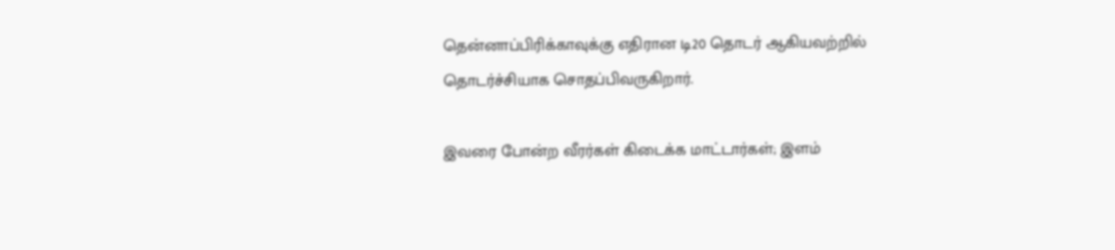தென்னாப்பிரிக்காவுக்கு எதிரான டி20 தொடர் ஆகியவற்றில் தொடர்ச்சியாக சொதப்பிவருகிறார்.

இவரை போன்ற வீரர்கள் கிடைக்க மாட்டார்கள்; இளம்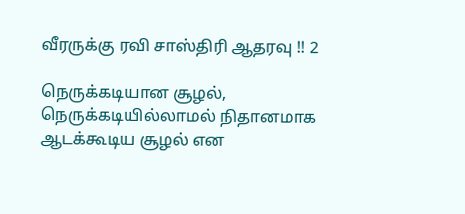வீரருக்கு ரவி சாஸ்திரி ஆதரவு !! 2

நெருக்கடியான சூழல், நெருக்கடியில்லாமல் நிதானமாக ஆடக்கூடிய சூழல் என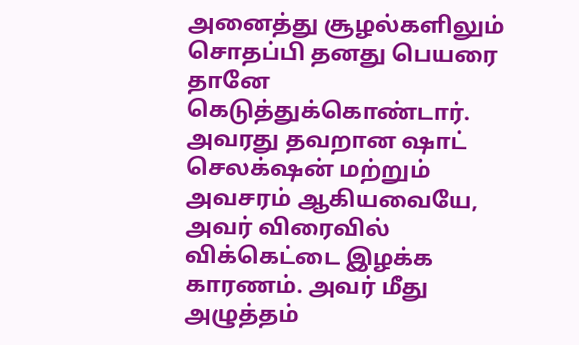அனைத்து சூழல்களிலும் சொதப்பி தனது பெயரை தானே கெடுத்துக்கொண்டார். அவரது தவறான ஷாட் செலக்‌ஷன் மற்றும் அவசரம் ஆகியவையே, அவர் விரைவில் விக்கெட்டை இழக்க காரணம். அவர் மீது அழுத்தம்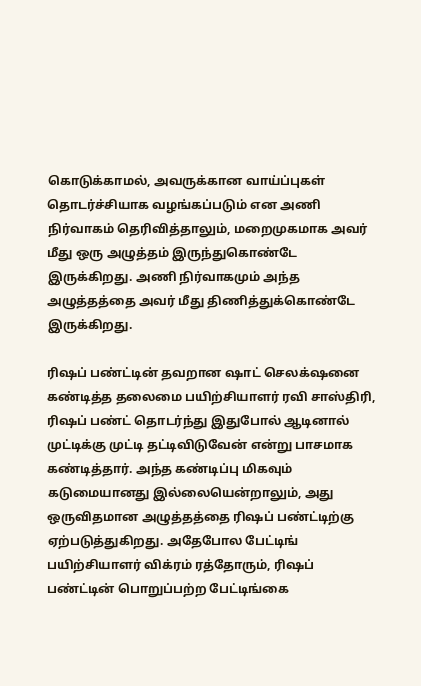கொடுக்காமல், அவருக்கான வாய்ப்புகள் தொடர்ச்சியாக வழங்கப்படும் என அணி நிர்வாகம் தெரிவித்தாலும், மறைமுகமாக அவர் மீது ஒரு அழுத்தம் இருந்துகொண்டே இருக்கிறது. அணி நிர்வாகமும் அந்த அழுத்தத்தை அவர் மீது திணித்துக்கொண்டே இருக்கிறது.

ரிஷப் பண்ட்டின் தவறான ஷாட் செலக்‌ஷனை கண்டித்த தலைமை பயிற்சியாளர் ரவி சாஸ்திரி, ரிஷப் பண்ட் தொடர்ந்து இதுபோல் ஆடினால் முட்டிக்கு முட்டி தட்டிவிடுவேன் என்று பாசமாக கண்டித்தார். அந்த கண்டிப்பு மிகவும் கடுமையானது இல்லையென்றாலும், அது ஒருவிதமான அழுத்தத்தை ரிஷப் பண்ட்டிற்கு ஏற்படுத்துகிறது. அதேபோல பேட்டிங் பயிற்சியாளர் விக்ரம் ரத்தோரும், ரிஷப் பண்ட்டின் பொறுப்பற்ற பேட்டிங்கை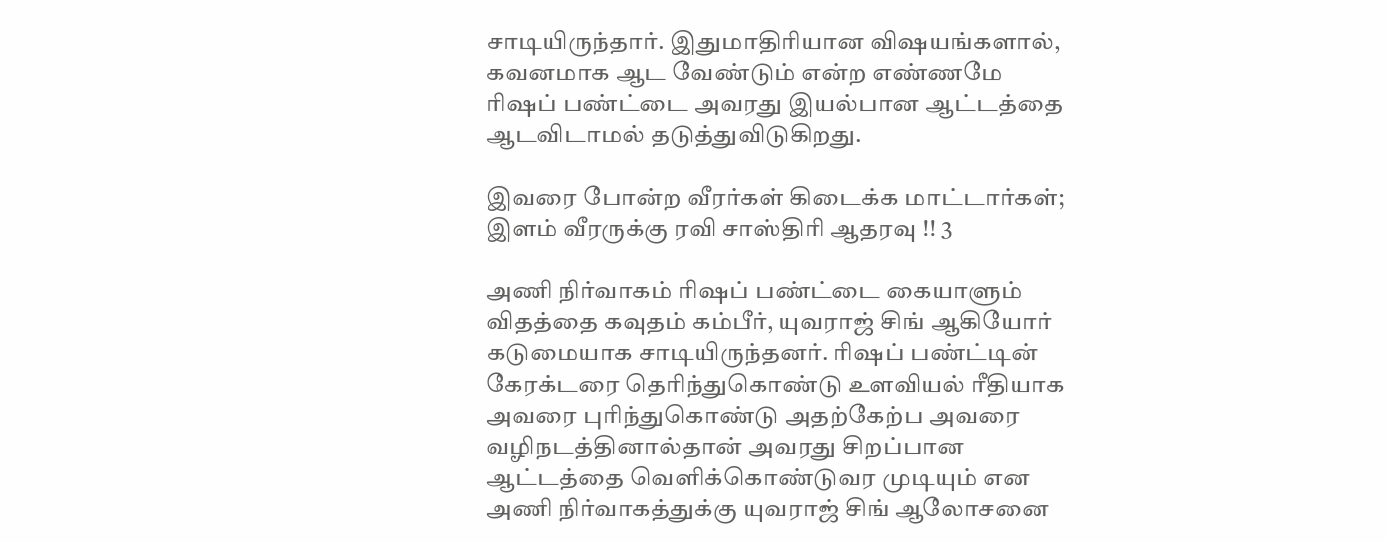சாடியிருந்தார். இதுமாதிரியான விஷயங்களால், கவனமாக ஆட வேண்டும் என்ற எண்ணமே ரிஷப் பண்ட்டை அவரது இயல்பான ஆட்டத்தை ஆடவிடாமல் தடுத்துவிடுகிறது.

இவரை போன்ற வீரர்கள் கிடைக்க மாட்டார்கள்; இளம் வீரருக்கு ரவி சாஸ்திரி ஆதரவு !! 3

அணி நிர்வாகம் ரிஷப் பண்ட்டை கையாளும் விதத்தை கவுதம் கம்பீர், யுவராஜ் சிங் ஆகியோர் கடுமையாக சாடியிருந்தனர். ரிஷப் பண்ட்டின் கேரக்டரை தெரிந்துகொண்டு உளவியல் ரீதியாக அவரை புரிந்துகொண்டு அதற்கேற்ப அவரை வழிநடத்தினால்தான் அவரது சிறப்பான ஆட்டத்தை வெளிக்கொண்டுவர முடியும் என அணி நிர்வாகத்துக்கு யுவராஜ் சிங் ஆலோசனை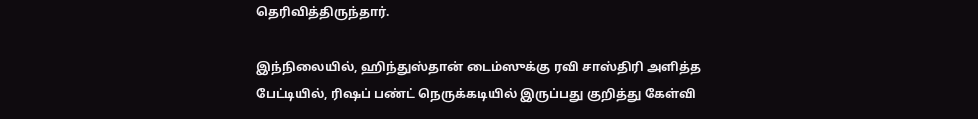தெரிவித்திருந்தார்.

இந்நிலையில், ஹிந்துஸ்தான் டைம்ஸுக்கு ரவி சாஸ்திரி அளித்த பேட்டியில், ரிஷப் பண்ட் நெருக்கடியில் இருப்பது குறித்து கேள்வி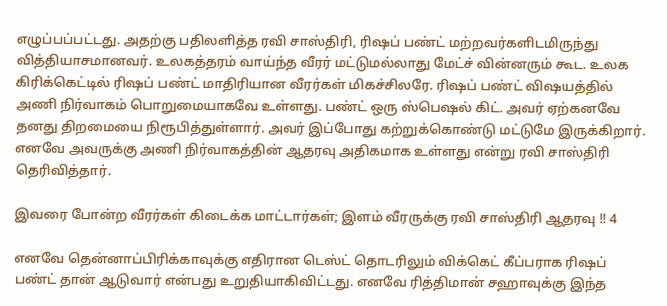எழுப்பப்பட்டது. அதற்கு பதிலளித்த ரவி சாஸ்திரி, ரிஷப் பண்ட் மற்றவர்களிடமிருந்து வித்தியாசமானவர். உலகத்தரம் வாய்ந்த வீரர் மட்டுமல்லாது மேட்ச் வின்னரும் கூட. உலக கிரிக்கெட்டில் ரிஷப் பண்ட் மாதிரியான வீரர்கள் மிகச்சிலரே. ரிஷப் பண்ட் விஷயத்தில் அணி நிர்வாகம் பொறுமையாகவே உள்ளது. பண்ட் ஒரு ஸ்பெஷல் கிட். அவர் ஏற்கனவே தனது திறமையை நிரூபித்துள்ளார். அவர் இப்போது கற்றுக்கொண்டு மட்டுமே இருக்கிறார். எனவே அவருக்கு அணி நிர்வாகத்தின் ஆதரவு அதிகமாக உள்ளது என்று ரவி சாஸ்திரி தெரிவித்தார்.

இவரை போன்ற வீரர்கள் கிடைக்க மாட்டார்கள்; இளம் வீரருக்கு ரவி சாஸ்திரி ஆதரவு !! 4

எனவே தென்னாப்பிரிக்காவுக்கு எதிரான டெஸ்ட் தொடரிலும் விக்கெட் கீப்பராக ரிஷப் பண்ட் தான் ஆடுவார் என்பது உறுதியாகிவிட்டது. எனவே ரித்திமான் சஹாவுக்கு இந்த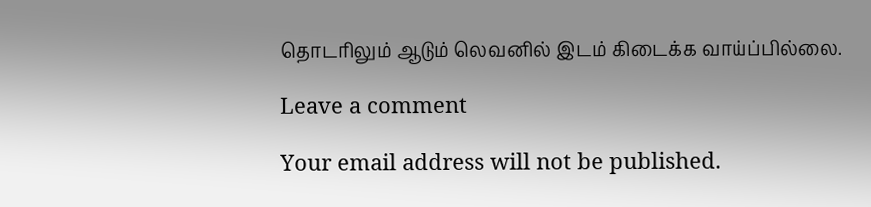தொடரிலும் ஆடும் லெவனில் இடம் கிடைக்க வாய்ப்பில்லை.

Leave a comment

Your email address will not be published.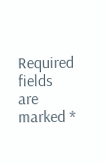Required fields are marked *